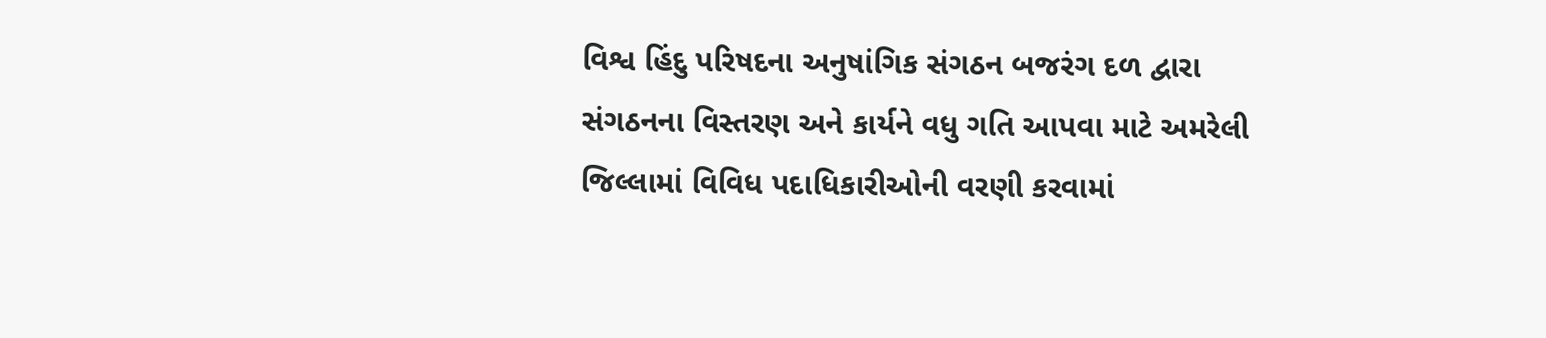વિશ્વ હિંદુ પરિષદના અનુષાંગિક સંગઠન બજરંગ દળ દ્વારા સંગઠનના વિસ્તરણ અને કાર્યને વધુ ગતિ આપવા માટે અમરેલી જિલ્લામાં વિવિધ પદાધિકારીઓની વરણી કરવામાં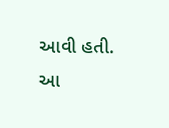આવી હતી. આ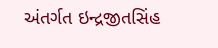અંતર્ગત ઇન્દ્રજીતસિંહ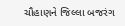ચૌહાણને જિલ્લા બજરંગ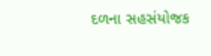દળના સહસંયોજક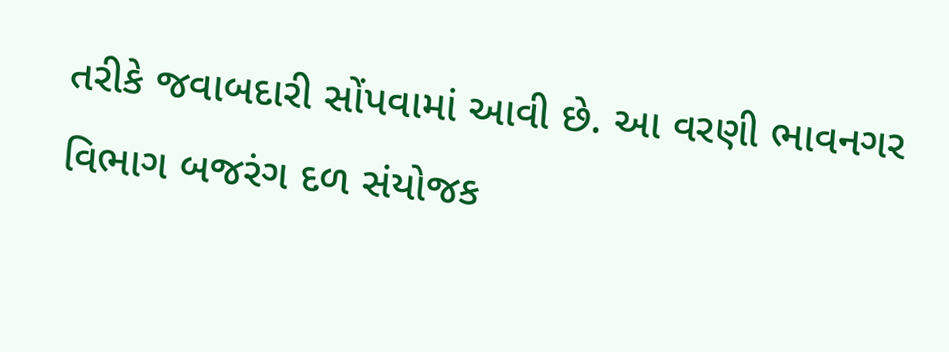તરીકે જવાબદારી સોંપવામાં આવી છે. આ વરણી ભાવનગર વિભાગ બજરંગ દળ સંયોજક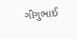ગીગુભાઈ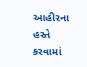આહીરના હસ્તે કરવામાં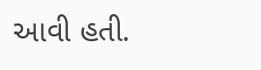આવી હતી.